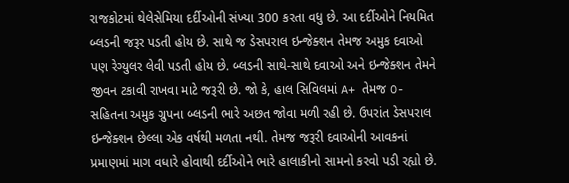રાજકોટમાં થેલેસેમિયા દર્દીઓની સંખ્યા 300 કરતા વધુ છે. આ દર્દીઓને નિયમિત બ્લડની જરૂર પડતી હોય છે. સાથે જ ડેસપરાલ ઇન્જેક્શન તેમજ અમુક દવાઓ પણ રેગ્યુલર લેવી પડતી હોય છે. બ્લડની સાથે-સાથે દવાઓ અને ઇન્જેક્શન તેમને જીવન ટકાવી રાખવા માટે જરૂરી છે. જો કે, હાલ સિવિલમાં A+ તેમજ O- સહિતના અમુક ગ્રુપના બ્લડની ભારે અછત જોવા મળી રહી છે. ઉપરાંત ડેસપરાલ ઇન્જેક્શન છેલ્લા એક વર્ષથી મળતા નથી. તેમજ જરૂરી દવાઓની આવકનાં પ્રમાણમાં માગ વધારે હોવાથી દર્દીઓને ભારે હાલાકીનો સામનો કરવો પડી રહ્યો છે.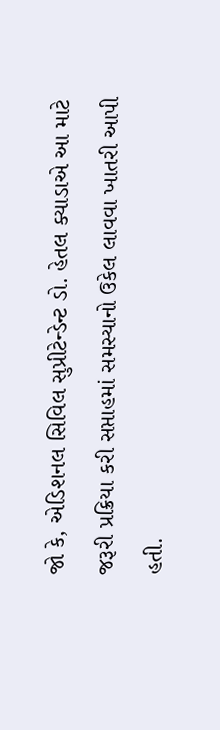જો કે, એડિશનલ સિવિલ સુપ્રીટેન્ડેન્ટ ડો. હેતલ ક્યાડાએ આ માટે જરૂરી પ્રક્રિયા કરી સપ્તાહમાં સમસ્યાનો ઉકેલ લાવવા ખાતરી આપી હતી.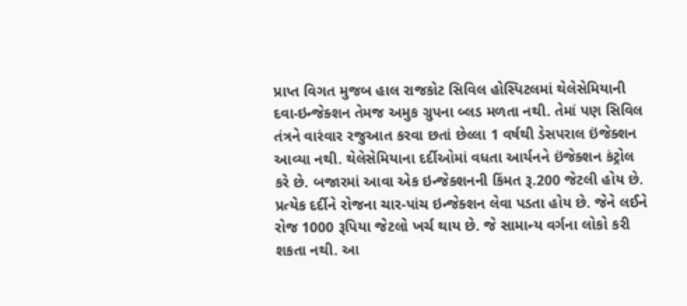પ્રાપ્ત વિગત મુજબ હાલ રાજકોટ સિવિલ હોસ્પિટલમાં થેલેસેમિયાની દવા-ઇન્જેક્શન તેમજ અમુક ગ્રુપના બ્લડ મળતા નથી. તેમાં પણ સિવિલ તંત્રને વારંવાર રજુઆત કરવા છતાં છેલ્લા 1 વર્ષથી ડેસપરાલ ઇંજેક્શન આવ્યા નથી. થેલેસેમિયાના દર્દીઓમાં વધતા આર્યનને ઇંજેક્શન કંટ્રોલ કરે છે. બજારમાં આવા એક ઇન્જેક્શનની કિંમત રૂ.200 જેટલી હોય છે. પ્રત્યેક દર્દીને રોજના ચાર-પાંચ ઇન્જેક્શન લેવા પડતા હોય છે. જેને લઈને રોજ 1000 રૂપિયા જેટલો ખર્ચ થાય છે. જે સામાન્ય વર્ગના લોકો કરી શકતા નથી. આ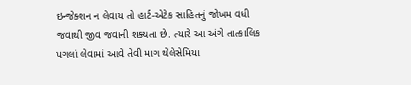ઇન્જેક્શન ન લેવાય તો હાર્ટ-એટેક સાહિતનું જોખમ વધી જવાથી જીવ જવાની શક્યતા છે. ત્યારે આ અંગે તાત્કાલિક પગલાં લેવામાં આવે તેવી માગ થેલેસેમિયા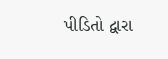પીડિતો દ્વારા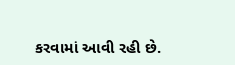કરવામાં આવી રહી છે.